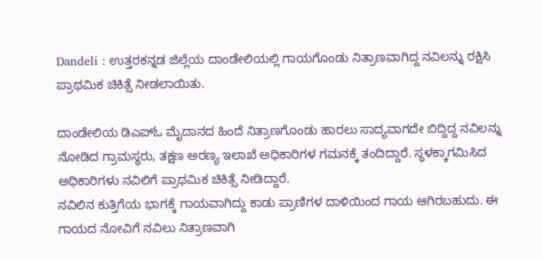Dandeli : ಉತ್ತರಕನ್ನಡ ಜಿಲ್ಲೆಯ ದಾಂಡೇಲಿಯಲ್ಲಿ ಗಾಯಗೊಂಡು ನಿತ್ರಾಣವಾಗಿದ್ದ ನವಿಲನ್ನು ರಕ್ಷಿಸಿ ಪ್ರಾಥಮಿಕ ಚಿಕಿತ್ಸೆ ನೀಡಲಾಯಿತು.

ದಾಂಡೇಲಿಯ ಡಿಎಪ್ಓ ಮೈದಾನದ ಹಿಂದೆ ನಿತ್ರಾಣಗೊಂಡು ಹಾರಲು ಸಾದ್ಯವಾಗದೇ ಬಿದ್ದಿದ್ದ ನವಿಲನ್ನು ನೋಡಿದ ಗ್ರಾಮಸ್ಥರು, ತಕ್ಷಣ ಅರಣ್ಯ ಇಲಾಖೆ ಅಧಿಕಾರಿಗಳ ಗಮನಕ್ಕೆ ತಂದಿದ್ದಾರೆ. ಸ್ಥಳಕ್ಕಾಗಮಿಸಿದ ಅಧಿಕಾರಿಗಳು ನವಿಲಿಗೆ ಪ್ರಾಥಮಿಕ ಚಿಕಿತ್ಸೆ ನೀಡಿದ್ದಾರೆ.
ನವಿಲಿನ ಕುತ್ತಿಗೆಯ ಭಾಗಕ್ಕೆ ಗಾಯವಾಗಿದ್ದು ಕಾಡು ಪ್ರಾಣಿಗಳ ದಾಳಿಯಿಂದ ಗಾಯ ಆಗಿರಬಹುದು. ಈ ಗಾಯದ ನೋವಿಗೆ ನವಿಲು ನಿತ್ರಾಣವಾಗಿ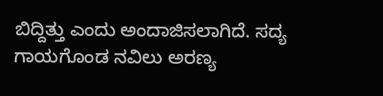ಬಿದ್ದಿತ್ತು ಎಂದು ಅಂದಾಜಿಸಲಾಗಿದೆ. ಸದ್ಯ ಗಾಯಗೊಂಡ ನವಿಲು ಅರಣ್ಯ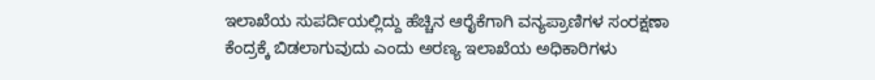ಇಲಾಖೆಯ ಸುಪರ್ದಿಯಲ್ಲಿದ್ದು ಹೆಚ್ಚಿನ ಆರೈಕೆಗಾಗಿ ವನ್ಯಪ್ರಾಣಿಗಳ ಸಂರಕ್ಷಣಾ ಕೆಂದ್ರಕ್ಕೆ ಬಿಡಲಾಗುವುದು ಎಂದು ಅರಣ್ಯ ಇಲಾಖೆಯ ಅಧಿಕಾರಿಗಳು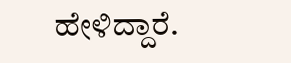ಹೇಳಿದ್ದಾರೆ.